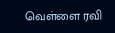வெள்ளை ரவி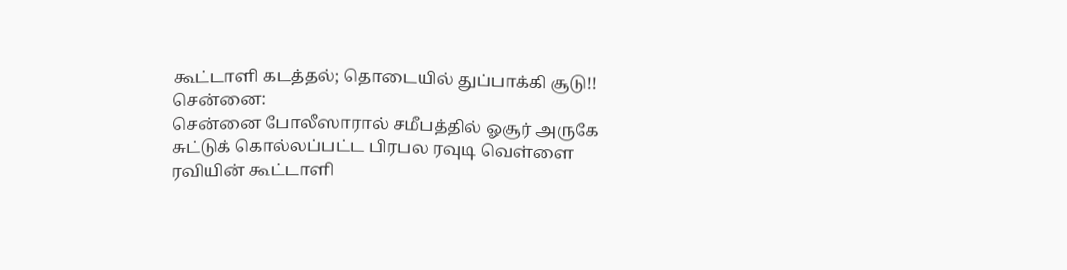கூட்டாளி கடத்தல்; தொடையில் துப்பாக்கி சூடு!!
சென்னை:
சென்னை போலீஸாரால் சமீபத்தில் ஓசூர் அருகே சுட்டுக் கொல்லப்பட்ட பிரபல ரவுடி வெள்ளை ரவியின் கூட்டாளி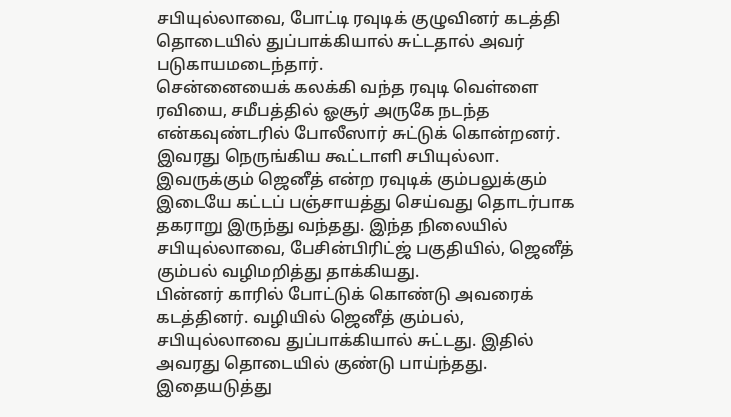சபியுல்லாவை, போட்டி ரவுடிக் குழுவினர் கடத்தி தொடையில் துப்பாக்கியால் சுட்டதால் அவர் படுகாயமடைந்தார்.
சென்னையைக் கலக்கி வந்த ரவுடி வெள்ளை ரவியை, சமீபத்தில் ஓசூர் அருகே நடந்த என்கவுண்டரில் போலீஸார் சுட்டுக் கொன்றனர். இவரது நெருங்கிய கூட்டாளி சபியுல்லா.
இவருக்கும் ஜெனீத் என்ற ரவுடிக் கும்பலுக்கும் இடையே கட்டப் பஞ்சாயத்து செய்வது தொடர்பாக தகராறு இருந்து வந்தது. இந்த நிலையில் சபியுல்லாவை, பேசின்பிரிட்ஜ் பகுதியில், ஜெனீத் கும்பல் வழிமறித்து தாக்கியது.
பின்னர் காரில் போட்டுக் கொண்டு அவரைக் கடத்தினர். வழியில் ஜெனீத் கும்பல், சபியுல்லாவை துப்பாக்கியால் சுட்டது. இதில் அவரது தொடையில் குண்டு பாய்ந்தது.
இதையடுத்து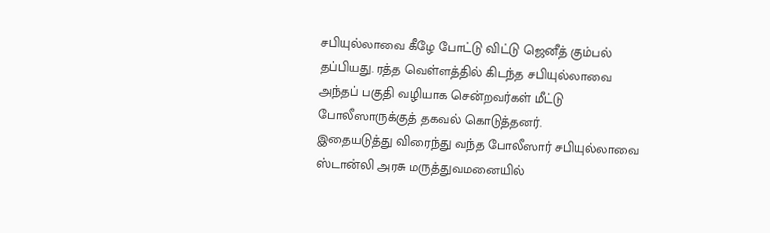சபியுல்லாவை கீழே போட்டு விட்டு ஜெனீத் கும்பல் தப்பியது. ரத்த வெள்ளத்தில் கிடந்த சபியுல்லாவை அந்தப் பகுதி வழியாக சென்றவர்கள் மீட்டு போலீஸாருக்குத் தகவல் கொடுத்தனர்.
இதையடுத்து விரைந்து வந்த போலீஸார் சபியுல்லாவை ஸ்டான்லி அரசு மருத்துவமனையில்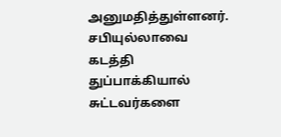அனுமதித்துள்ளனர். சபியுல்லாவை கடத்தி துப்பாக்கியால் சுட்டவர்களை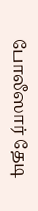போலீஸார் தேடி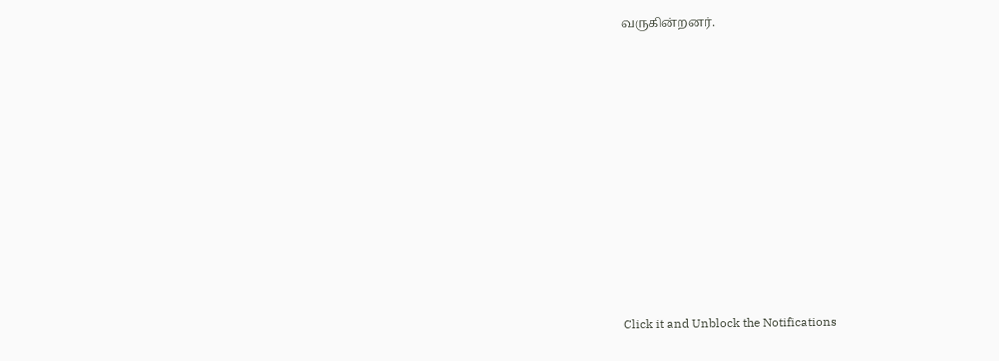வருகின்றனர்.












Click it and Unblock the Notifications